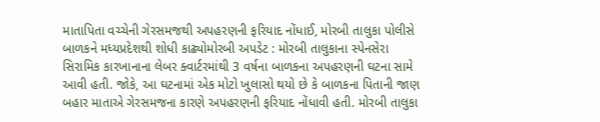માતાપિતા વચ્ચેની ગેરસમજથી અપહરણની ફરિયાદ નોંધાઈ, મોરબી તાલુકા પોલીસે બાળકને મધ્યપ્રદેશથી શોધી કાઢ્યોમોરબી અપડેટ : મોરબી તાલુકાના સ્પેનસેરા સિરામિક કારખાનાના લેબર ક્વાર્ટરમાંથી 3 વર્ષના બાળકના અપહરણની ઘટના સામે આવી હતી. જોકે, આ ઘટનામાં એક મોટો ખુલાસો થયો છે કે બાળકના પિતાની જાણ બહાર માતાએ ગેરસમજના કારણે અપહરણની ફરિયાદ નોંધાવી હતી. મોરબી તાલુકા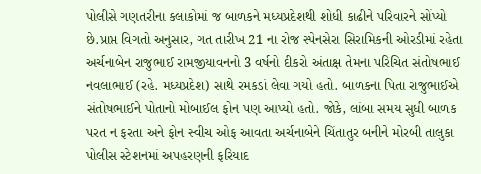પોલીસે ગણતરીના કલાકોમાં જ બાળકને મધ્યપ્રદેશથી શોધી કાઢીને પરિવારને સોંપ્યો છે.પ્રાપ્ત વિગતો અનુસાર, ગત તારીખ 21 ના રોજ સ્પેનસેરા સિરામિકની ઓરડીમાં રહેતા અર્ચનાબેન રાજુભાઈ રામજીયાવનનો 3 વર્ષનો દીકરો અંતાક્ષ તેમના પરિચિત સંતોષભાઈ નવલાભાઈ (રહે. મધ્યપ્રદેશ) સાથે રમકડાં લેવા ગયો હતો. બાળકના પિતા રાજુભાઈએ સંતોષભાઈને પોતાનો મોબાઈલ ફોન પણ આપ્યો હતો. જોકે, લાંબા સમય સુધી બાળક પરત ન ફરતા અને ફોન સ્વીચ ઓફ આવતા અર્ચનાબેને ચિંતાતુર બનીને મોરબી તાલુકા પોલીસ સ્ટેશનમાં અપહરણની ફરિયાદ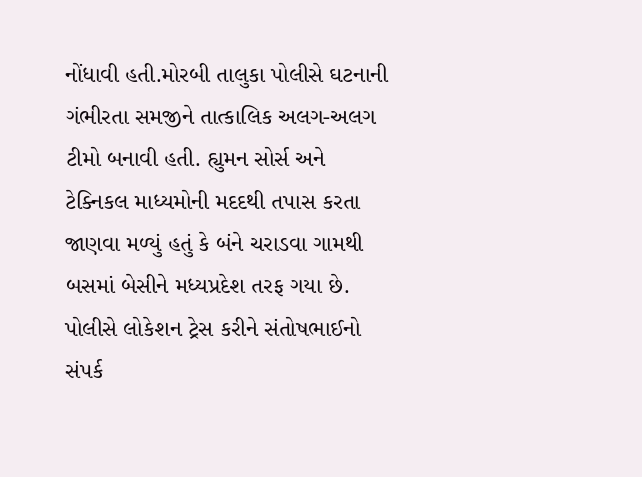નોંધાવી હતી.મોરબી તાલુકા પોલીસે ઘટનાની ગંભીરતા સમજીને તાત્કાલિક અલગ-અલગ ટીમો બનાવી હતી. હ્યુમન સોર્સ અને ટેક્નિકલ માધ્યમોની મદદથી તપાસ કરતા જાણવા મળ્યું હતું કે બંને ચરાડવા ગામથી બસમાં બેસીને મધ્યપ્રદેશ તરફ ગયા છે. પોલીસે લોકેશન ટ્રેસ કરીને સંતોષભાઈનો સંપર્ક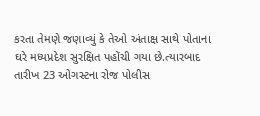કરતા તેમણે જણાવ્યું કે તેઓ અંતાક્ષ સાથે પોતાના ઘરે મધ્યપ્રદેશ સુરક્ષિત પહોંચી ગયા છે.ત્યારબાદ તારીખ 23 ઓગસ્ટના રોજ પોલીસ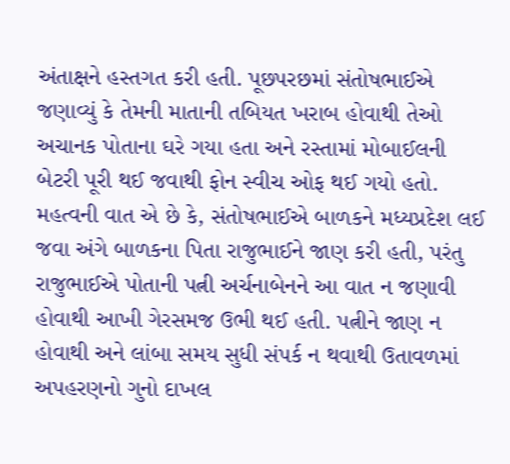અંતાક્ષને હસ્તગત કરી હતી. પૂછપરછમાં સંતોષભાઈએ જણાવ્યું કે તેમની માતાની તબિયત ખરાબ હોવાથી તેઓ અચાનક પોતાના ઘરે ગયા હતા અને રસ્તામાં મોબાઈલની બેટરી પૂરી થઈ જવાથી ફોન સ્વીચ ઓફ થઈ ગયો હતો. મહત્વની વાત એ છે કે, સંતોષભાઈએ બાળકને મધ્યપ્રદેશ લઈ જવા અંગે બાળકના પિતા રાજુભાઈને જાણ કરી હતી, પરંતુ રાજુભાઈએ પોતાની પત્ની અર્ચનાબેનને આ વાત ન જણાવી હોવાથી આખી ગેરસમજ ઉભી થઈ હતી. પત્નીને જાણ ન હોવાથી અને લાંબા સમય સુધી સંપર્ક ન થવાથી ઉતાવળમાં અપહરણનો ગુનો દાખલ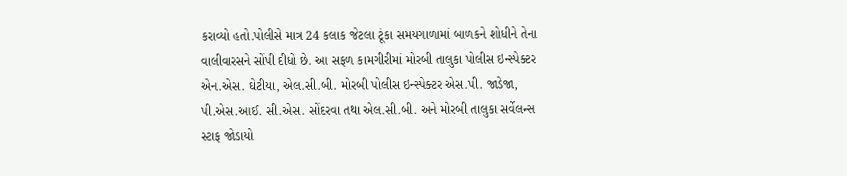કરાવ્યો હતો.પોલીસે માત્ર 24 કલાક જેટલા ટૂંકા સમયગાળામાં બાળકને શોધીને તેના વાલીવારસને સોંપી દીધો છે. આ સફળ કામગીરીમાં મોરબી તાલુકા પોલીસ ઇન્સ્પેક્ટર એન.એસ. ઘેટીયા, એલ.સી.બી. મોરબી પોલીસ ઇન્સ્પેક્ટર એસ.પી. જાડેજા, પી.એસ.આઈ. સી.એસ. સોંદરવા તથા એલ.સી.બી. અને મોરબી તાલુકા સર્વેલન્સ સ્ટાફ જોડાયો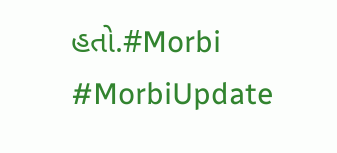હતો.#Morbi #MorbiUpdate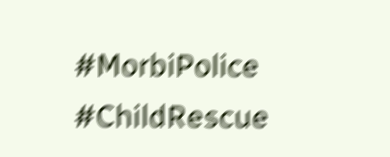#MorbiPolice #ChildRescue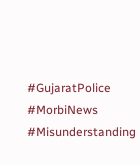#GujaratPolice #MorbiNews #Misunderstanding